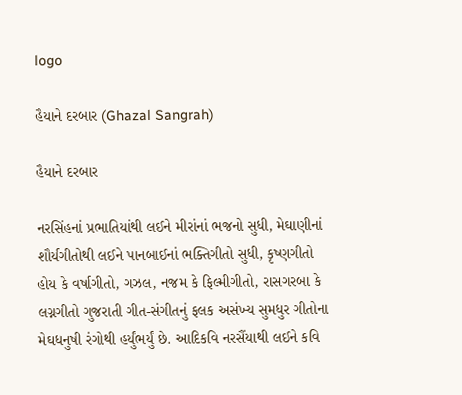logo

હૈયાને દરબાર (Ghazal Sangrah)

હૈયાને દરબાર

નરસિંહનાં પ્રભાતિયાંથી લઈને મીરાંનાં ભજનો સુધી, મેઘાણીનાં શૌર્યગીતોથી લઈને પાનબાઈનાં ભક્તિગીતો સુધી, કૃષ્ણગીતો હોય કે વર્ષાગીતો, ગઝલ, નજમ કે ફિલ્મીગીતો, રાસગરબા કે લગ્નગીતો ગુજરાતી ગીત-સંગીતનું ફલક અસંખ્ય સુમધુર ગીતોના મેઘધનુષી રંગોથી હર્યુંભર્યું છે. આદિકવિ નરસૈંયાથી લઈને કવિ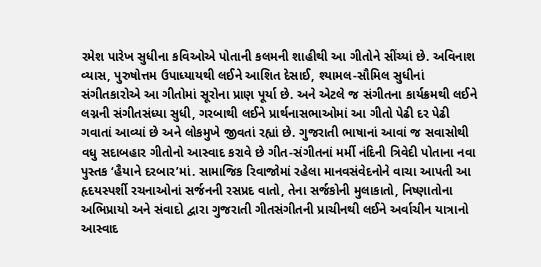રમેશ પારેખ સુધીના કવિઓએ પોતાની કલમની શાહીથી આ ગીતોને સીંચ્યાં છે. અવિનાશ વ્યાસ, પુરુષોત્તમ ઉપાધ્યાયથી લઈને આશિત દેસાઈ, શ્યામલ-સૌમિલ સુધીનાં સંગીતકારોએ આ ગીતોમાં સૂરોના પ્રાણ પૂર્યા છે. અને એટલે જ સંગીતના કાર્યક્રમથી લઈને લગ્નની સંગીતસંધ્યા સુધી, ગરબાથી લઈને પ્રાર્થનાસભાઓમાં આ ગીતો પેઢી દર પેઢી ગવાતાં આવ્યાં છે અને લોકમુખે જીવતાં રહ્યાં છે. ગુજરાતી ભાષાનાં આવાં જ સવાસોથી વધુ સદાબહાર ગીતોનો આસ્વાદ કરાવે છે ગીત-સંગીતનાં મર્મી નંદિની ત્રિવેદી પોતાના નવા પુસ્તક ‘હૈયાને દરબાર’માં. સામાજિક રિવાજોમાં રહેલા માનવસંવેદનોને વાચા આપતી આ હૃદયસ્પર્શી રચનાઓનાં સર્જનની રસપ્રદ વાતો, તેના સર્જકોની મુલાકાતો, નિષ્ણાતોના અભિપ્રાયો અને સંવાદો દ્વારા ગુજરાતી ગીતસંગીતની પ્રાચીનથી લઈને અર્વાચીન યાત્રાનો આસ્વાદ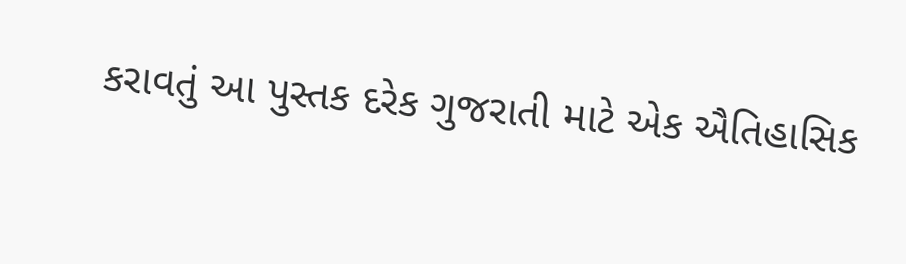કરાવતું આ પુસ્તક દરેક ગુજરાતી માટે એક ઐતિહાસિક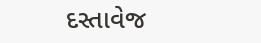દસ્તાવેજ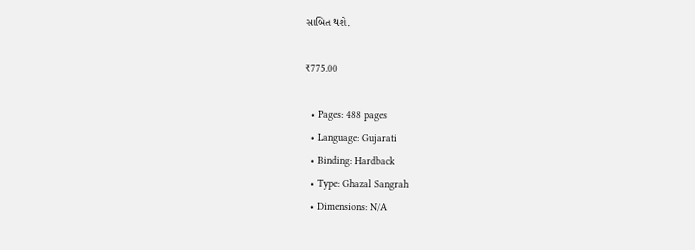સાબિત થશે.

₹775.00

  • Pages: 488 pages
  • Language: Gujarati
  • Binding: Hardback
  • Type: Ghazal Sangrah
  • Dimensions: N/A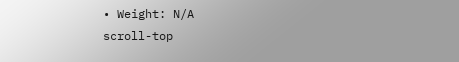• Weight: N/A
scroll-top